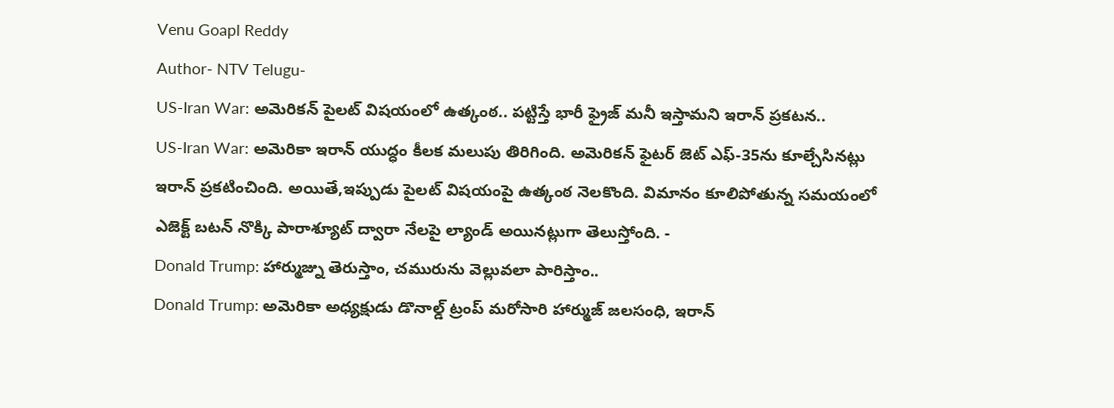Venu Goapl Reddy
Author- NTV Telugu-
US-Iran War: అమెరికన్ పైలట్ విషయంలో ఉత్కంఠ.. పట్టిస్తే భారీ ఫ్రైజ్ మనీ ఇస్తామని ఇరాన్ ప్రకటన..
US-Iran War: అమెరికా ఇరాన్ యుద్ధం కీలక మలుపు తిరిగింది. అమెరికన్ ఫైటర్ జెట్ ఎఫ్-35ను కూల్చేసినట్లు ఇరాన్ ప్రకటించింది. అయితే,ఇప్పుడు పైలట్ విషయంపై ఉత్కంఠ నెలకొంది. విమానం కూలిపోతున్న సమయంలో ఎజెక్ట్ బటన్ నొక్కి పారాశ్యూట్ ద్వారా నేలపై ల్యాండ్ అయినట్లుగా తెలుస్తోంది. -
Donald Trump: హార్ముజ్ను తెరుస్తాం, చమురును వెల్లువలా పారిస్తాం..
Donald Trump: అమెరికా అధ్యక్షుడు డొనాల్డ్ ట్రంప్ మరోసారి హార్ముజ్ జలసంధి, ఇరాన్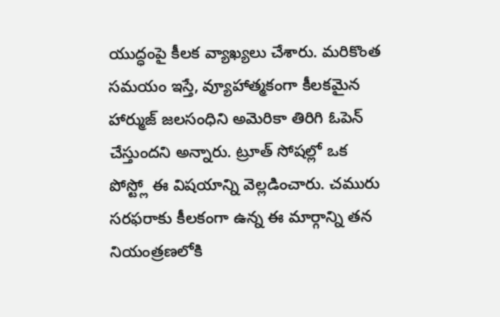యుద్ధంపై కీలక వ్యాఖ్యలు చేశారు. మరికొంత సమయం ఇస్తే, వ్యూహాత్మకంగా కీలకమైన హార్ముజ్ జలసంధిని అమెరికా తిరిగి ఓపెన్ చేస్తుందని అన్నారు. ట్రూత్ సోషల్లో ఒక పోస్ట్లో ఈ విషయాన్ని వెల్లడించారు. చమురు సరఫరాకు కీలకంగా ఉన్న ఈ మార్గాన్ని తన నియంత్రణలోకి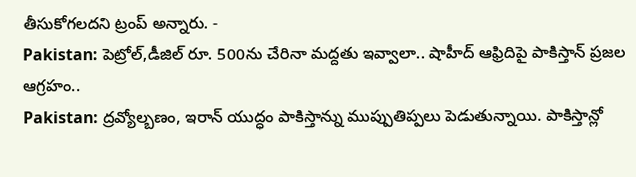తీసుకోగలదని ట్రంప్ అన్నారు. -
Pakistan: పెట్రోల్,డీజిల్ రూ. 500ను చేరినా మద్దతు ఇవ్వాలా.. షాహీద్ ఆఫ్రిదిపై పాకిస్తాన్ ప్రజల ఆగ్రహం..
Pakistan: ద్రవ్యోల్బణం, ఇరాన్ యుద్ధం పాకిస్తాన్ను ముప్పుతిప్పలు పెడుతున్నాయి. పాకిస్తాన్లో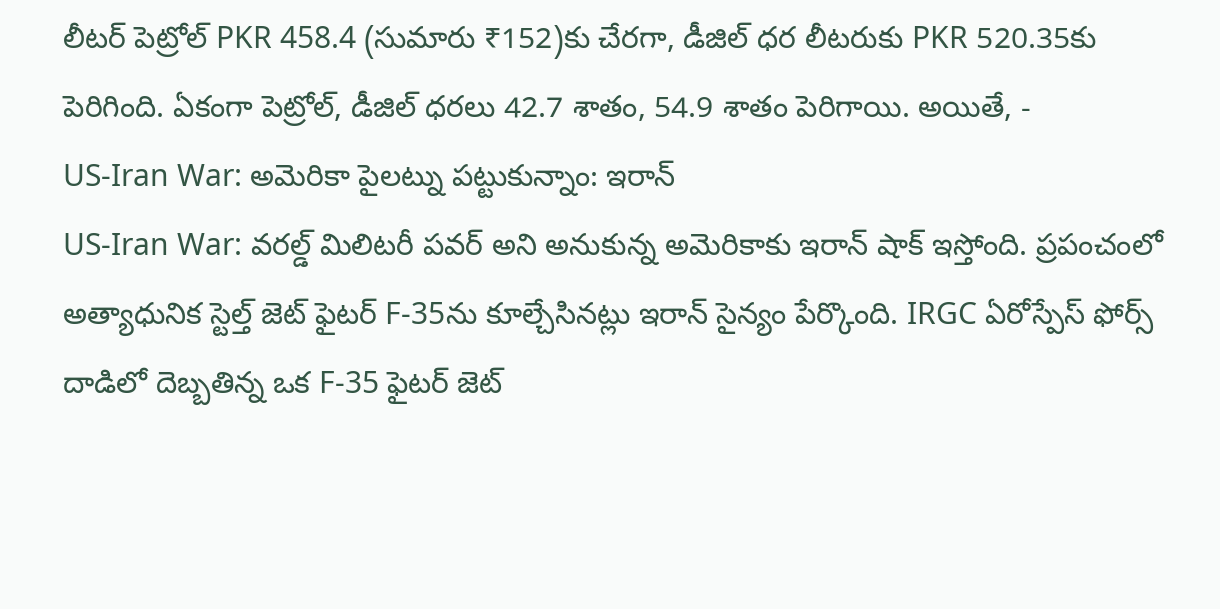లీటర్ పెట్రోల్ PKR 458.4 (సుమారు ₹152)కు చేరగా, డీజిల్ ధర లీటరుకు PKR 520.35కు పెరిగింది. ఏకంగా పెట్రోల్, డీజిల్ ధరలు 42.7 శాతం, 54.9 శాతం పెరిగాయి. అయితే, -
US-Iran War: అమెరికా పైలట్ను పట్టుకున్నాం: ఇరాన్
US-Iran War: వరల్డ్ మిలిటరీ పవర్ అని అనుకున్న అమెరికాకు ఇరాన్ షాక్ ఇస్తోంది. ప్రపంచంలో అత్యాధునిక స్టెల్త్ జెట్ ఫైటర్ F-35ను కూల్చేసినట్లు ఇరాన్ సైన్యం పేర్కొంది. IRGC ఏరోస్పేస్ ఫోర్స్ దాడిలో దెబ్బతిన్న ఒక F-35 ఫైటర్ జెట్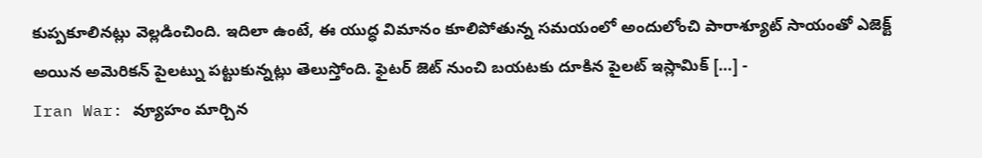కుప్పకూలినట్లు వెల్లడించింది. ఇదిలా ఉంటే, ఈ యుద్ధ విమానం కూలిపోతున్న సమయంలో అందులోంచి పారాశ్యూట్ సాయంతో ఎజెక్ట్ అయిన అమెరికన్ పైలట్ను పట్టుకున్నట్లు తెలుస్తోంది. ఫైటర్ జెట్ నుంచి బయటకు దూకిన పైలట్ ఇస్లామిక్ […] -
Iran War: వ్యూహం మార్చిన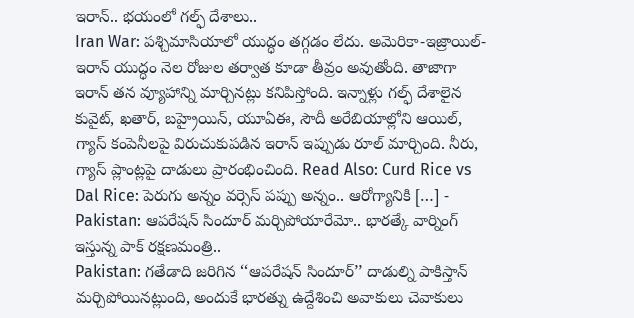ఇరాన్.. భయంలో గల్ఫ్ దేశాలు..
Iran War: పశ్చిమాసియాలో యుద్ధం తగ్గడం లేదు. అమెరికా-ఇజ్రాయిల్-ఇరాన్ యుద్ధం నెల రోజుల తర్వాత కూడా తీవ్రం అవుతోంది. తాజాగా ఇరాన్ తన వ్యూహాన్ని మార్చినట్లు కనిపిస్తోంది. ఇన్నాళ్లు గల్ఫ్ దేశాలైన కువైట్, ఖతార్, బహ్రైయిన్, యూఏఈ, సౌదీ అరేబియాల్లోని ఆయిల్, గ్యాస్ కంపెనీలపై విరుచుకుపడిన ఇరాన్ ఇప్పుడు రూల్ మార్చింది. నీరు, గ్యాస్ ప్లాంట్లపై దాడులు ప్రారంభించింది. Read Also: Curd Rice vs Dal Rice: పెరుగు అన్నం వర్సెస్ పప్పు అన్నం.. ఆరోగ్యానికి […] -
Pakistan: ఆపరేషన్ సిందూర్ మర్చిపోయారేమో.. భారత్కే వార్నింగ్ ఇస్తున్న పాక్ రక్షణమంత్రి..
Pakistan: గతేడాది జరిగిన ‘‘ఆపరేషన్ సిందూర్’’ దాడుల్ని పాకిస్తాన్ మర్చిపోయినట్లుంది, అందుకే భారత్ను ఉద్దేశించి అవాకులు చెవాకులు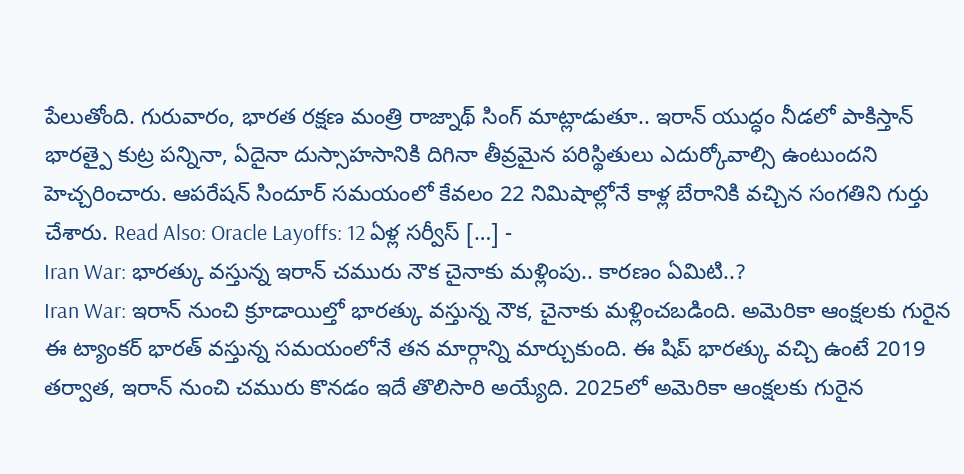పేలుతోంది. గురువారం, భారత రక్షణ మంత్రి రాజ్నాథ్ సింగ్ మాట్లాడుతూ.. ఇరాన్ యుద్ధం నీడలో పాకిస్తాన్ భారత్పై కుట్ర పన్నినా, ఏదైనా దుస్సాహసానికి దిగినా తీవ్రమైన పరిస్థితులు ఎదుర్కోవాల్సి ఉంటుందని హెచ్చరించారు. ఆపరేషన్ సిందూర్ సమయంలో కేవలం 22 నిమిషాల్లోనే కాళ్ల బేరానికి వచ్చిన సంగతిని గుర్తు చేశారు. Read Also: Oracle Layoffs: 12 ఏళ్ల సర్వీస్ […] -
Iran War: భారత్కు వస్తున్న ఇరాన్ చమురు నౌక చైనాకు మళ్లింపు.. కారణం ఏమిటి..?
Iran War: ఇరాన్ నుంచి క్రూడాయిల్తో భారత్కు వస్తున్న నౌక, చైనాకు మళ్లించబడింది. అమెరికా ఆంక్షలకు గురైన ఈ ట్యాంకర్ భారత్ వస్తున్న సమయంలోనే తన మార్గాన్ని మార్చుకుంది. ఈ షిప్ భారత్కు వచ్చి ఉంటే 2019 తర్వాత, ఇరాన్ నుంచి చమురు కొనడం ఇదే తొలిసారి అయ్యేది. 2025లో అమెరికా ఆంక్షలకు గురైన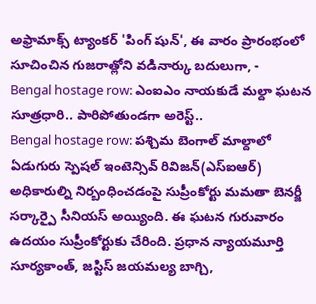అఫ్రామాక్స్ ట్యాంకర్ 'పింగ్ షున్', ఈ వారం ప్రారంభంలో సూచించిన గుజరాత్లోని వడినార్కు బదులుగా, -
Bengal hostage row: ఎంఐఎం నాయకుడే మల్దా ఘటన సూత్రధారి.. పారిపోతుండగా అరెస్ట్..
Bengal hostage row: పశ్చిమ బెంగాల్ మాల్దాలో ఏడుగురు స్పెషల్ ఇంటెన్సివ్ రివిజన్(ఎస్ఐఆర్) అధికారుల్ని నిర్బంధించడంపై సుప్రీంకోర్టు మమతా బెనర్జీ సర్కార్పై సీనియస్ అయ్యింది. ఈ ఘటన గురువారం ఉదయం సుప్రీంకోర్టుకు చేరింది. ప్రధాన న్యాయమూర్తి సూర్యకాంత్, జస్టిస్ జయమల్య బాగ్చి,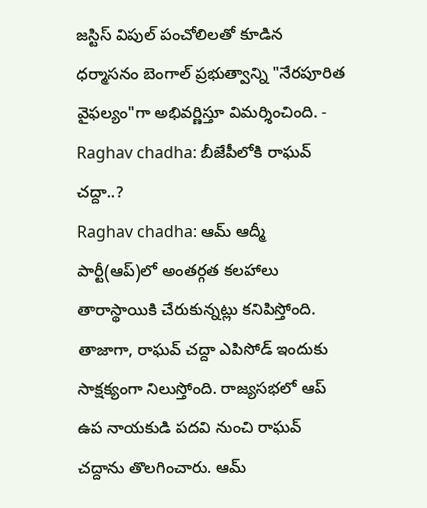జస్టిస్ విపుల్ పంచోలిలతో కూడిన ధర్మాసనం బెంగాల్ ప్రభుత్వాన్ని "నేరపూరిత వైఫల్యం"గా అభివర్ణిస్తూ విమర్శించింది. -
Raghav chadha: బీజేపీలోకి రాఘవ్ చద్దా..?
Raghav chadha: ఆమ్ ఆద్మీ పార్టీ(ఆప్)లో అంతర్గత కలహాలు తారాస్థాయికి చేరుకున్నట్లు కనిపిస్తోంది. తాజాగా, రాఘవ్ చద్దా ఎపిసోడ్ ఇందుకు సాక్షక్యంగా నిలుస్తోంది. రాజ్యసభలో ఆప్ ఉప నాయకుడి పదవి నుంచి రాఘవ్ చద్దాను తొలగించారు. ఆమ్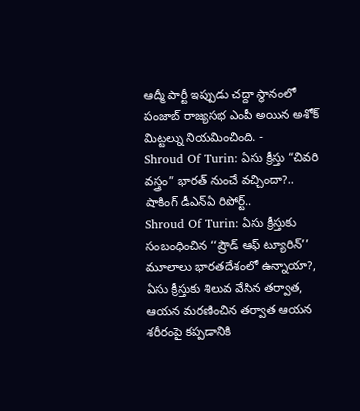ఆద్మీ పార్టీ ఇప్పుడు చద్దా స్థానంలో పంజాబ్ రాజ్యసభ ఎంపీ అయిన అశోక్ మిట్టల్ను నియమించింది. -
Shroud Of Turin: ఏసు క్రీస్తు “చివరి వస్త్రం” భారత్ నుంచే వచ్చిందా?.. షాకింగ్ డీఎన్ఏ రిపోర్ట్..
Shroud Of Turin: ఏసు క్రీస్తుకు సంబంధించిన ‘‘ష్రౌడ్ ఆఫ్ ట్యూరిన్’’ మూలాలు భారతదేశంలో ఉన్నాయా?, ఏసు క్రీస్తుకు శిలువ వేసిన తర్వాత, ఆయన మరణించిన తర్వాత ఆయన శరీరంపై కప్పడానికి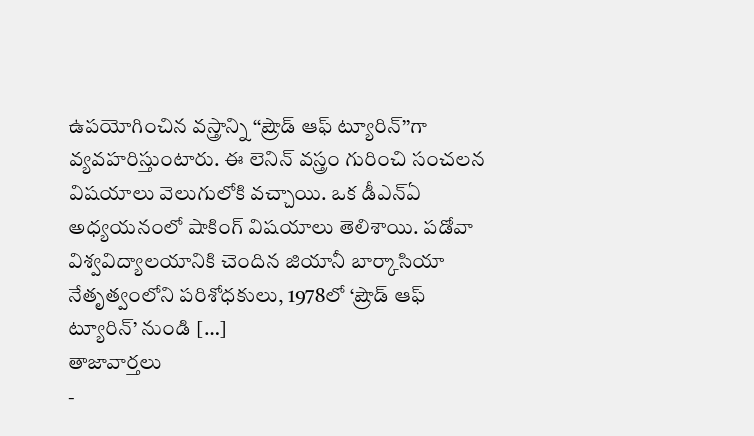ఉపయోగించిన వస్త్రాన్ని ‘‘ష్రౌడ్ ఆఫ్ ట్యూరిన్’’గా వ్యవహరిస్తుంటారు. ఈ లెనిన్ వస్త్రం గురించి సంచలన విషయాలు వెలుగులోకి వచ్చాయి. ఒక డీఎన్ఏ అధ్యయనంలో షాకింగ్ విషయాలు తెలిశాయి. పడోవా విశ్వవిద్యాలయానికి చెందిన జియానీ బార్కాసియా నేతృత్వంలోని పరిశోధకులు, 1978లో ‘ష్రౌడ్ ఆఫ్ ట్యూరిన్’ నుండి […]
తాజావార్తలు
-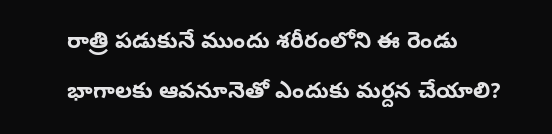రాత్రి పడుకునే ముందు శరీరంలోని ఈ రెండు భాగాలకు ఆవనూనెతో ఎందుకు మర్దన చేయాలి?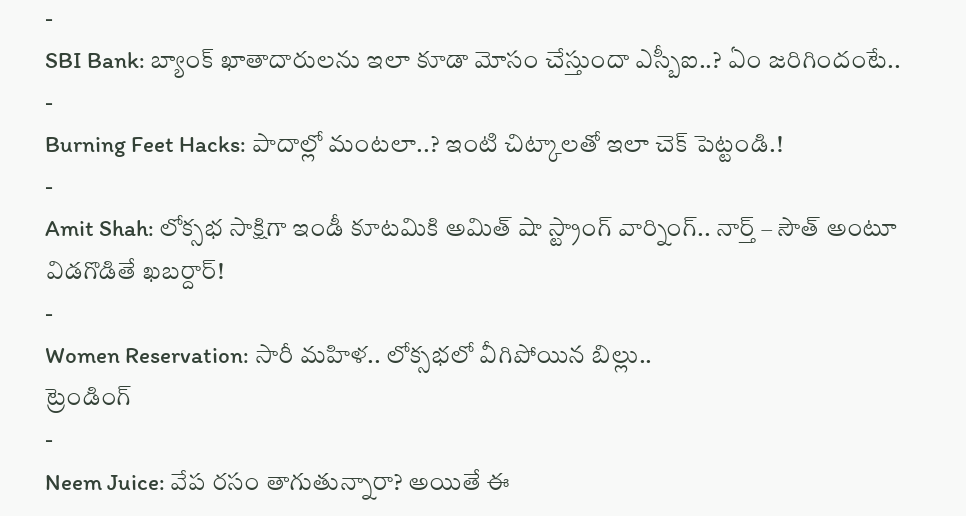-
SBI Bank: బ్యాంక్ ఖాతాదారులను ఇలా కూడా మోసం చేస్తుందా ఎస్బీఐ..? ఏం జరిగిందంటే..
-
Burning Feet Hacks: పాదాల్లో మంటలా..? ఇంటి చిట్కాలతో ఇలా చెక్ పెట్టండి.!
-
Amit Shah: లోక్సభ సాక్షిగా ఇండీ కూటమికి అమిత్ షా స్ట్రాంగ్ వార్నింగ్.. నార్త్ – సౌత్ అంటూ విడగొడితే ఖబర్దార్!
-
Women Reservation: సారీ మహిళ.. లోక్సభలో వీగిపోయిన బిల్లు..
ట్రెండింగ్
-
Neem Juice: వేప రసం తాగుతున్నారా? అయితే ఈ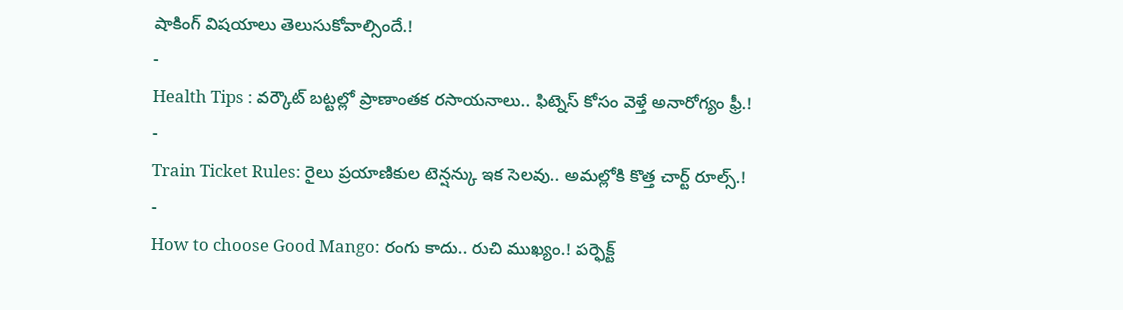షాకింగ్ విషయాలు తెలుసుకోవాల్సిందే.!
-
Health Tips : వర్కౌట్ బట్టల్లో ప్రాణాంతక రసాయనాలు.. ఫిట్నెస్ కోసం వెళ్తే అనారోగ్యం ఫ్రీ.!
-
Train Ticket Rules: రైలు ప్రయాణికుల టెన్షన్కు ఇక సెలవు.. అమల్లోకి కొత్త చార్ట్ రూల్స్.!
-
How to choose Good Mango: రంగు కాదు.. రుచి ముఖ్యం.! పర్ఫెక్ట్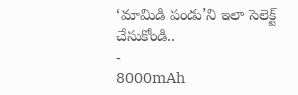‘మామిడి పండు’ని ఇలా సెలెక్ట్ చేసుకోండి..
-
8000mAh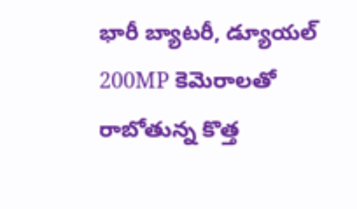భారీ బ్యాటరీ, డ్యూయల్ 200MP కెమెరాలతో రాబోతున్న కొత్త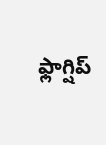ఫ్లాగ్షిప్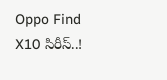Oppo Find X10 సిరీస్..!